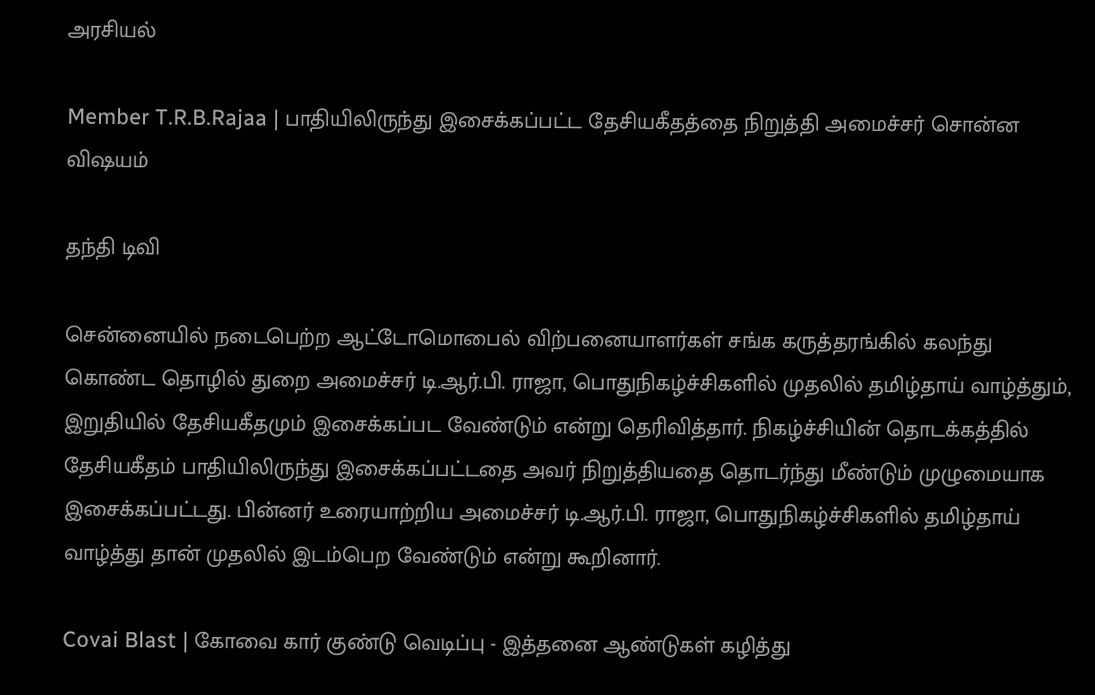அரசியல்

Member T.R.B.Rajaa | பாதியிலிருந்து இசைக்கப்பட்ட தேசியகீதத்தை நிறுத்தி அமைச்சர் சொன்ன விஷயம்

தந்தி டிவி

சென்னையில் நடைபெற்ற ஆட்டோமொபைல் விற்பனையாளர்கள் சங்க கருத்தரங்கில் கலந்து கொண்ட தொழில் துறை அமைச்சர் டி.ஆர்.பி. ராஜா, பொதுநிகழ்ச்சிகளில் முதலில் தமிழ்தாய் வாழ்த்தும், இறுதியில் தேசியகீதமும் இசைக்கப்பட வேண்டும் என்று தெரிவித்தார். நிகழ்ச்சியின் தொடக்கத்தில் தேசியகீதம் பாதியிலிருந்து இசைக்கப்பட்டதை அவர் நிறுத்தியதை தொடர்ந்து மீண்டும் முழுமையாக இசைக்கப்பட்டது. பின்னர் உரையாற்றிய அமைச்சர் டி.ஆர்.பி. ராஜா, பொதுநிகழ்ச்சிகளில் தமிழ்தாய் வாழ்த்து தான் முதலில் இடம்பெற வேண்டும் என்று கூறினார்.

Covai Blast | கோவை கார் குண்டு வெடிப்பு - இத்தனை ஆண்டுகள் கழித்து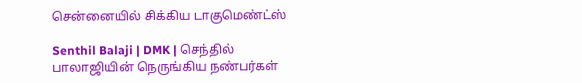சென்னையில் சிக்கிய டாகுமெண்ட்ஸ்

Senthil Balaji | DMK | செந்தில் பாலாஜியின் நெருங்கிய நண்பர்கள்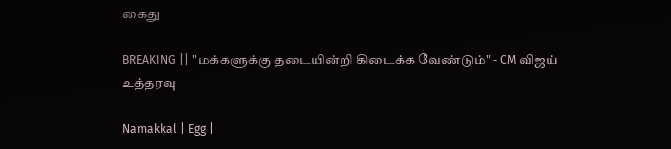கைது

BREAKING || "மக்களுக்கு தடையின்றி கிடைக்க வேண்டும்" - CM விஜய் உத்தரவு

Namakkal | Egg |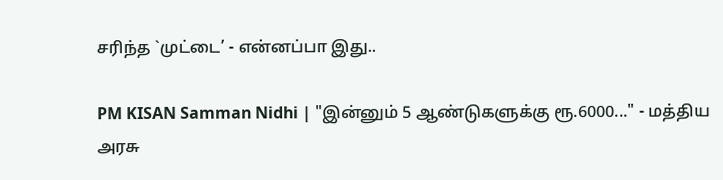சரிந்த `முட்டை’ - என்னப்பா இது..

PM KISAN Samman Nidhi | "இன்னும் 5 ஆண்டுகளுக்கு ரூ.6000..." - மத்திய அரசு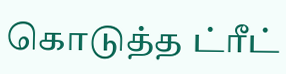கொடுத்த ட்ரீட்